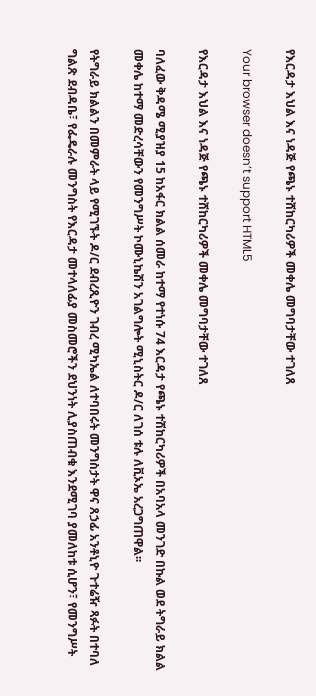የእርዳታ እህል እና ነዳጅ የጫኑ ተሸከርካሪዎች መቀሌ መግባታቸው ተገለጸ

Your browser doesn’t support HTML5

የእርዳታ እህል እና ነዳጅ የጫኑ ተሸከርካሪዎች መቀሌ መግባታቸው ተገለጸ

ባለፈው ቅዳሜ ሚያዝያ 15 ከአፋር ክልል ሰመራ ከተማ የተነሱ 74 እርዳታ የጫኑ ተሽከርካሪዎች በአባአላ መንገድ በኩል ወደ ትግራይ ክልል መቀሌ ከተማ መድረሳቸውን የመንግሥት ኮሙኒኬሽን አገልግሎት ሚኒስትር ዶ/ር ለገሰ ቱሉ ለቪኦኤ አረጋግጠዋል፡፡

የትግራይ ክልልን በመምራት ላይ የሚገኙት ዶ/ር ደብረጺዮን ገብረ ሚካኤል ለተባበሩት መንግስታት ዋና ጸኃፊ አንቶኒዮ ጉተሬዥ ጻፉት በተባለ ግልጽ ደብዳቤ፣ የፌዴራሉ መንግስት የእርዳታ መተላለፊያ መስመሮችን ደህንነት ሊያስጠብቁ እንደሚገባ ያመለከቱ ሲሆን፣ የመንግሥት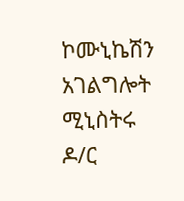ኮሙኒኬሽን አገልግሎት ሚኒስትሩ ዶ/ር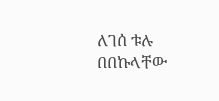ለገሰ ቱሉ በበኩላቸው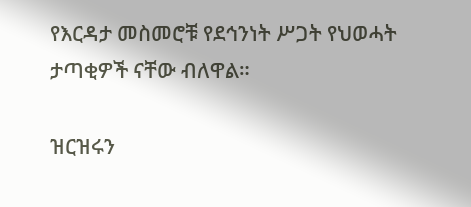የእርዳታ መስመሮቹ የደኅንነት ሥጋት የህወሓት ታጣቂዎች ናቸው ብለዋል።

ዝርዝሩን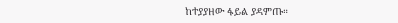ከተያያዘው ፋይል ያዳምጡ።